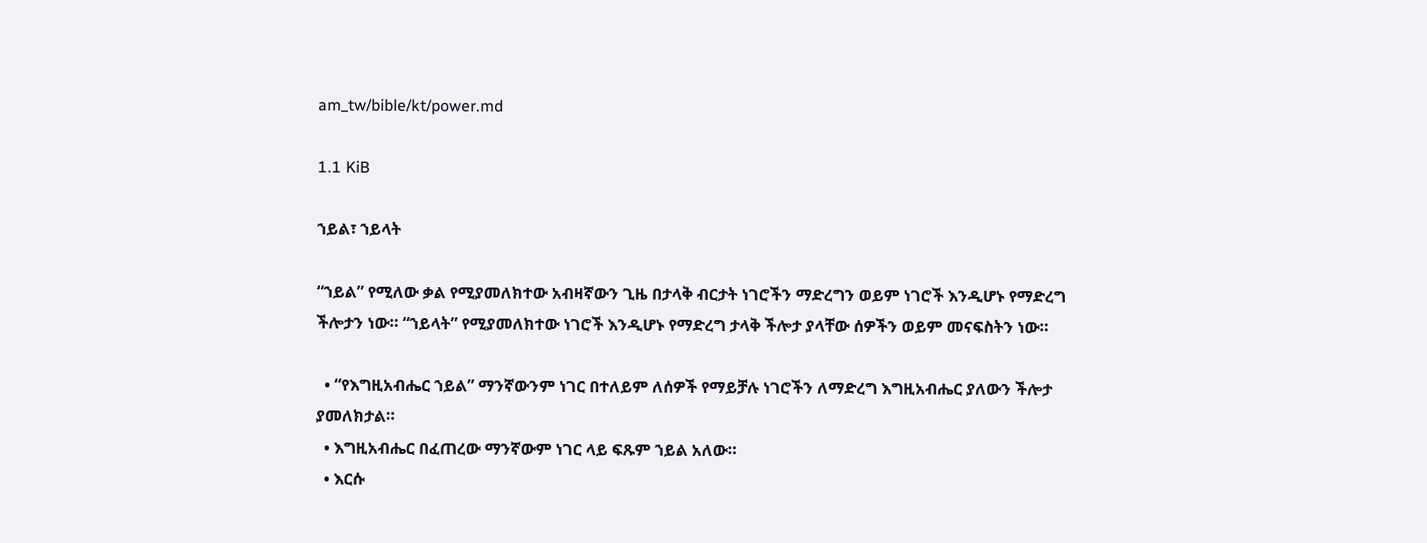am_tw/bible/kt/power.md

1.1 KiB

ኀይል፣ ኀይላት

“ኀይል” የሚለው ቃል የሚያመለክተው አብዛኛውን ጊዜ በታላቅ ብርታት ነገሮችን ማድረግን ወይም ነገሮች እንዲሆኑ የማድረግ ችሎታን ነው። “ኀይላት” የሚያመለክተው ነገሮች እንዲሆኑ የማድረግ ታላቅ ችሎታ ያላቸው ሰዎችን ወይም መናፍስትን ነው።

  • “የእግዚአብሔር ኀይል” ማንኛውንም ነገር በተለይም ለሰዎች የማይቻሉ ነገሮችን ለማድረግ እግዚአብሔር ያለውን ችሎታ ያመለክታል።
  • እግዚአብሔር በፈጠረው ማንኛውም ነገር ላይ ፍጹም ኀይል አለው።
  • እርሱ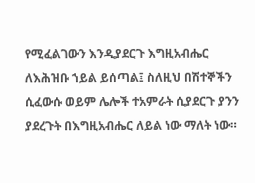የሚፈልገውን እንዲያደርጉ እግዚአብሔር ለእሕዝቡ ኀይል ይሰጣል፤ ስለዚህ በሽተኞችን ሲፈውሱ ወይም ሌሎች ተአምራት ሲያደርጉ ያንን ያደረጉት በእግዚአብሔር ለይል ነው ማለት ነው።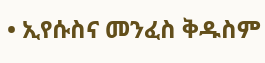• ኢየሱስና መንፈስ ቅዱስም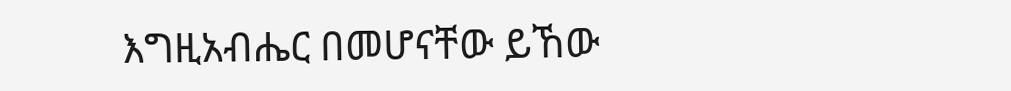እግዚአብሔር በመሆናቸው ይኸው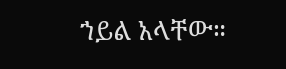ኀይል አላቸው።